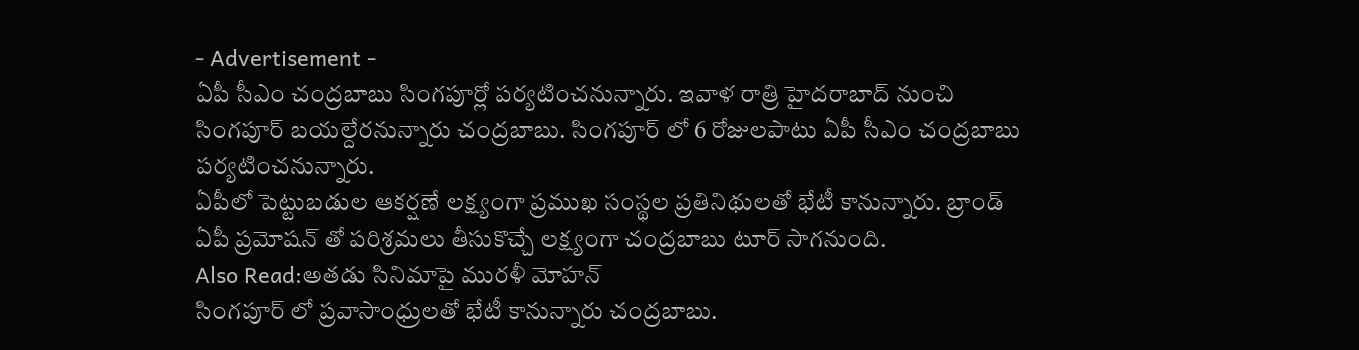- Advertisement -
ఏపీ సీఎం చంద్రబాబు సింగపూర్లో పర్యటించనున్నారు. ఇవాళ రాత్రి హైదరాబాద్ నుంచి సింగపూర్ బయల్దేరనున్నారు చంద్రబాబు. సింగపూర్ లో 6 రోజులపాటు ఏపీ సీఎం చంద్రబాబు పర్యటించనున్నారు.
ఏపీలో పెట్టుబడుల ఆకర్షణే లక్ష్యంగా ప్రముఖ సంస్థల ప్రతినిథులతో భేటీ కానున్నారు. బ్రాండ్ ఏపీ ప్రమోషన్ తో పరిశ్రమలు తీసుకొచ్చే లక్ష్యంగా చంద్రబాబు టూర్ సాగనుంది.
Also Read:అతడు సినిమాపై మురళీ మోహన్
సింగపూర్ లో ప్రవాసాంధ్రులతో భేటీ కానున్నారు చంద్రబాబు.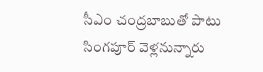సీఎం చంద్రబాబుతో పాటు సింగపూర్ వెళ్లనున్నారు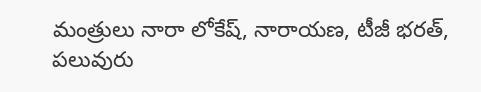మంత్రులు నారా లోకేష్, నారాయణ, టీజీ భరత్, పలువురు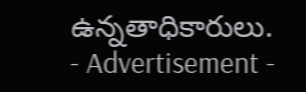ఉన్నతాధికారులు.
- Advertisement -